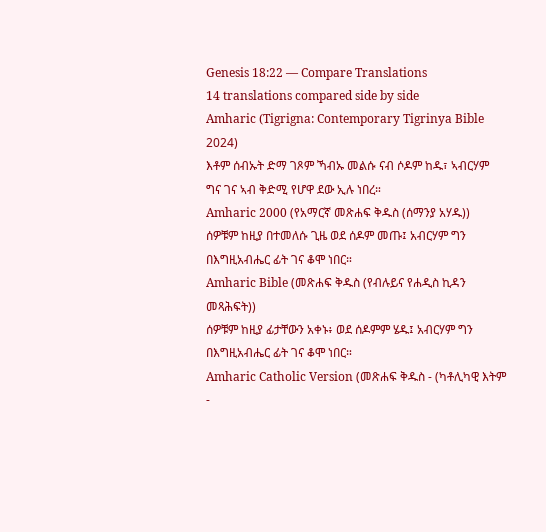Genesis 18:22 — Compare Translations
14 translations compared side by side
Amharic (Tigrigna: Contemporary Tigrinya Bible 2024)
እቶም ሰብኡት ድማ ገጾም ኻብኡ መልሱ ናብ ሶዶም ከዱ፣ ኣብርሃም ግና ገና ኣብ ቅድሚ የሆዋ ደው ኢሉ ነበረ።
Amharic 2000 (የአማርኛ መጽሐፍ ቅዱስ (ሰማንያ አሃዱ))
ሰዎቹም ከዚያ በተመለሱ ጊዜ ወደ ሰዶም መጡ፤ አብርሃም ግን በእግዚአብሔር ፊት ገና ቆሞ ነበር።
Amharic Bible (መጽሐፍ ቅዱስ (የብሉይና የሐዲስ ኪዳን መጻሕፍት))
ሰዎቹም ከዚያ ፊታቸውን አቀኑ፥ ወደ ሰዶምም ሄዱ፤ አብርሃም ግን በእግዚአብሔር ፊት ገና ቆሞ ነበር።
Amharic Catholic Version (መጽሐፍ ቅዱስ - (ካቶሊካዊ እትም -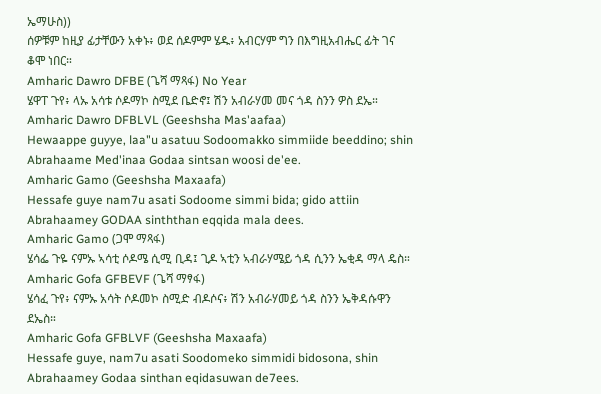ኤማሁስ))
ሰዎቹም ከዚያ ፊታቸውን አቀኑ፥ ወደ ሰዶምም ሄዱ፥ አብርሃም ግን በእግዚአብሔር ፊት ገና ቆሞ ነበር።
Amharic Dawro DFBE (ጌሻ ማጻፋ) No Year
ሄዋፐ ጉየ፥ ላኡ አሳቱ ሶዶማኮ ስሚደ ቤድኖ፤ ሽን አብራሃመ መና ጎዳ ስንን ዎስ ደኤ።
Amharic Dawro DFBLVL (Geeshsha Mas'aafaa)
Hewaappe guyye, laa"u asatuu Sodoomakko simmiide beeddino; shin Abrahaame Med'inaa Godaa sintsan woosi de'ee.
Amharic Gamo (Geeshsha Maxaafa)
Hessafe guye nam7u asati Sodoome simmi bida; gido attiin Abrahaamey GODAA sinththan eqqida mala dees.
Amharic Gamo (ጋሞ ማጻፋ)
ሄሳፌ ጉዬ ናምኡ ኣሳቲ ሶዶሜ ሲሚ ቢዳ፤ ጊዶ ኣቲን ኣብራሃሜይ ጎዳ ሲንን ኤቂዳ ማላ ዴስ።
Amharic Gofa GFBEVF (ጌሻ ማፃፋ)
ሄሳፈ ጉየ፥ ናምኡ አሳት ሶዶመኮ ስሚድ ብዶሶና፥ ሽን አብራሃመይ ጎዳ ስንን ኤቅዳሱዋን ደኤስ።
Amharic Gofa GFBLVF (Geeshsha Maxaafa)
Hessafe guye, nam7u asati Soodomeko simmidi bidosona, shin Abrahaamey Godaa sinthan eqidasuwan de7ees.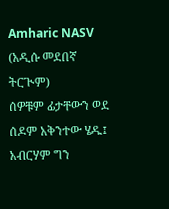Amharic NASV (አዲሱ መደበኛ ትርጒም)
ሰዎቹም ፊታቸውን ወደ ሰዶም አቅንተው ሄዱ፤ አብርሃም ግን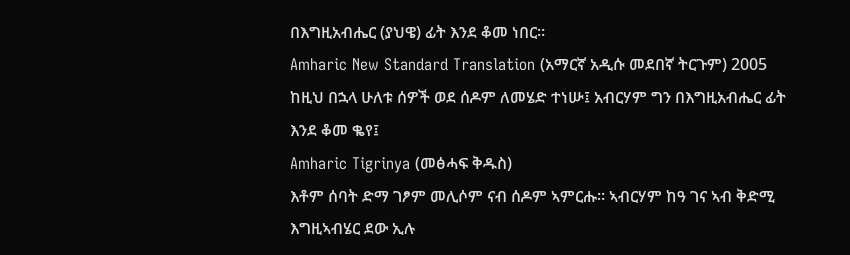በእግዚአብሔር (ያህዌ) ፊት እንደ ቆመ ነበር።
Amharic New Standard Translation (አማርኛ አዲሱ መደበኛ ትርጉም) 2005
ከዚህ በኋላ ሁለቱ ሰዎች ወደ ሰዶም ለመሄድ ተነሡ፤ አብርሃም ግን በእግዚአብሔር ፊት እንደ ቆመ ቈየ፤
Amharic Tigrinya (መፅሓፍ ቅዱስ)
እቶም ሰባት ድማ ገፆም መሊሶም ናብ ሰዶም ኣምርሑ። ኣብርሃም ከዓ ገና ኣብ ቅድሚ እግዚኣብሄር ደው ኢሉ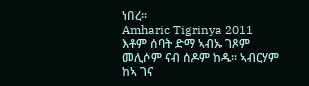ነበረ።
Amharic Tigrinya 2011
እቶም ሰባት ድማ ኣብኡ ገጾም መሊሶም ናብ ሰዶም ከዱ። ኣብርሃም ከኣ ገና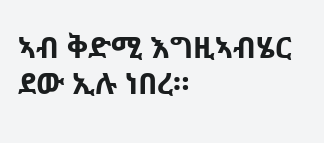ኣብ ቅድሚ እግዚኣብሄር ደው ኢሉ ነበረ።